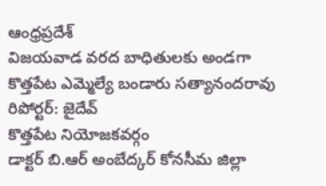ఆంధ్రప్రదేశ్
విజయవాడ వరద బాధితులకు అండగా కొత్తపేట ఎమ్మెల్యే బండారు సత్యానందరావు
రిపోర్టర్: జైదేవ్
కొత్తపేట నియోజకవర్గం
డాక్టర్ బి.ఆర్ అంబేద్కర్ కోనసీమ జిల్లా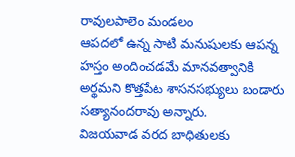రావులపాలెం మండలం
ఆపదలో ఉన్న సాటి మనుషులకు ఆపన్న హస్తం అందించడమే మానవత్వానికి అర్థమని కొత్తపేట శాసనసభ్యులు బండారు సత్యానందరావు అన్నారు.
విజయవాడ వరద బాధితులకు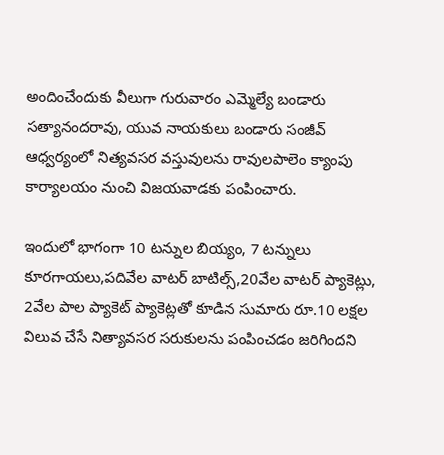అందించేందుకు వీలుగా గురువారం ఎమ్మెల్యే బండారు సత్యానందరావు, యువ నాయకులు బండారు సంజీవ్ ఆధ్వర్యంలో నిత్యవసర వస్తువులను రావులపాలెం క్యాంపు కార్యాలయం నుంచి విజయవాడకు పంపించారు.

ఇందులో భాగంగా 10 టన్నుల బియ్యం, 7 టన్నులు కూరగాయలు,పదివేల వాటర్ బాటిల్స్,20వేల వాటర్ ప్యాకెట్లు, 2వేల పాల ప్యాకెట్ ప్యాకెట్లతో కూడిన సుమారు రూ.10 లక్షల విలువ చేసే నిత్యావసర సరుకులను పంపించడం జరిగిందని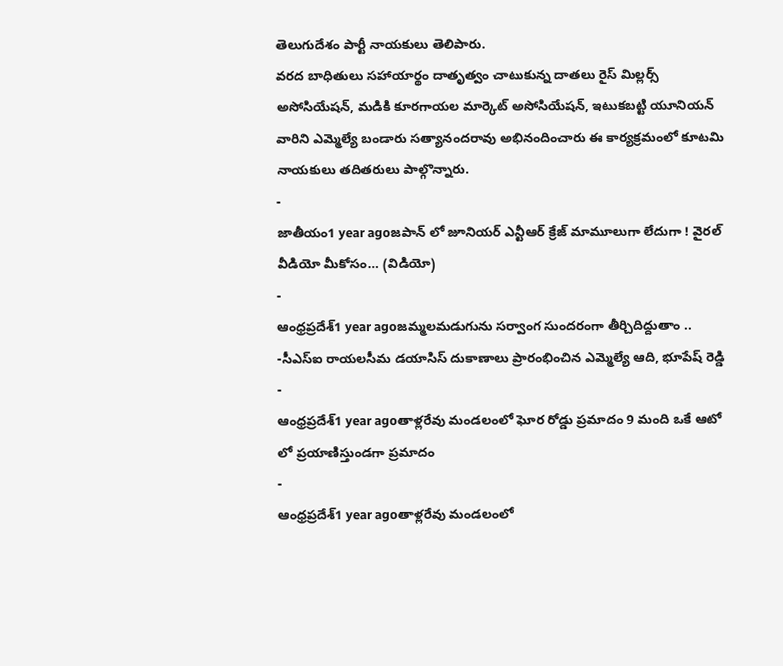తెలుగుదేశం పార్టీ నాయకులు తెలిపారు.
వరద బాధితులు సహాయార్థం దాతృత్వం చాటుకున్న దాతలు రైస్ మిల్లర్స్ అసోసియేషన్, మడికి కూరగాయల మార్కెట్ అసోసియేషన్, ఇటుకబట్టి యూనియన్ వారిని ఎమ్మెల్యే బండారు సత్యానందరావు అభినందించారు ఈ కార్యక్రమంలో కూటమి నాయకులు తదితరులు పాల్గొన్నారు.
-
జాతీయం1 year agoజపాన్ లో జూనియర్ ఎన్టీఆర్ క్రేజ్ మామూలుగా లేదుగా ! వైరల్ వీడియో మీకోసం… (విడియో)
-
ఆంధ్రప్రదేశ్1 year agoజమ్మలమడుగును సర్వాంగ సుందరంగా తీర్చిదిద్దుతాం .. -సీఎస్ఐ రాయలసీమ డయాసిస్ దుకాణాలు ప్రారంభించిన ఎమ్మెల్యే ఆది, భూపేష్ రెడ్డి
-
ఆంధ్రప్రదేశ్1 year agoతాళ్లరేవు మండలంలో ఘోర రోడ్డు ప్రమాదం 9 మంది ఒకే ఆటో లో ప్రయాణిస్తుండగా ప్రమాదం
-
ఆంధ్రప్రదేశ్1 year agoతాళ్లరేవు మండలంలో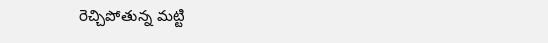రెచ్చిపోతున్న మట్టి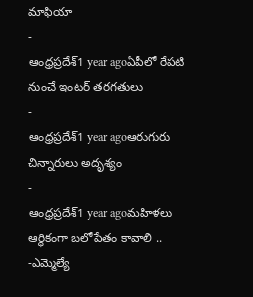మాఫియా
-
ఆంధ్రప్రదేశ్1 year agoఏపీలో రేపటి నుంచే ఇంటర్ తరగతులు
-
ఆంధ్రప్రదేశ్1 year agoఆరుగురు చిన్నారులు అదృశ్యం
-
ఆంధ్రప్రదేశ్1 year agoమహిళలు ఆర్థికంగా బలోపేతం కావాలి .. -ఎమ్మెల్యే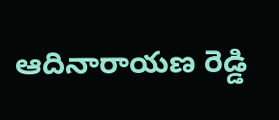ఆదినారాయణ రెడ్డి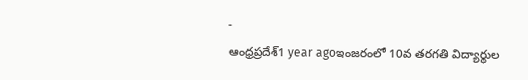-
ఆంధ్రప్రదేశ్1 year agoఇంజరంలో 10వ తరగతి విద్యార్థుల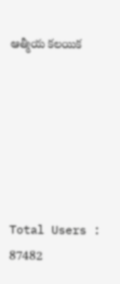ఆత్మీయ కలయిక






Total Users : 87482